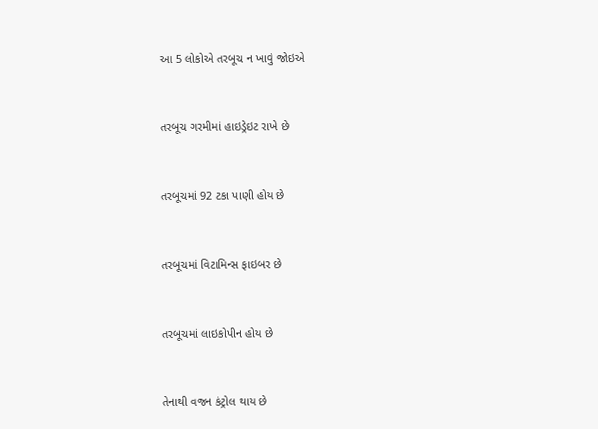આ 5 લોકોએ તરબૂચ ન ખાવું જોઇએ



તરબૂચ ગરમીમાં હાઇડ્રેઇટ રાખે છે



તરબૂચમાં 92 ટકા પાણી હોય છે



તરબૂચમાં વિટામિન્સ ફાઇબર છે



તરબૂચમાં લાઇકોપીન હોય છે



તેનાથી વજન કંટ્રોલ થાય છે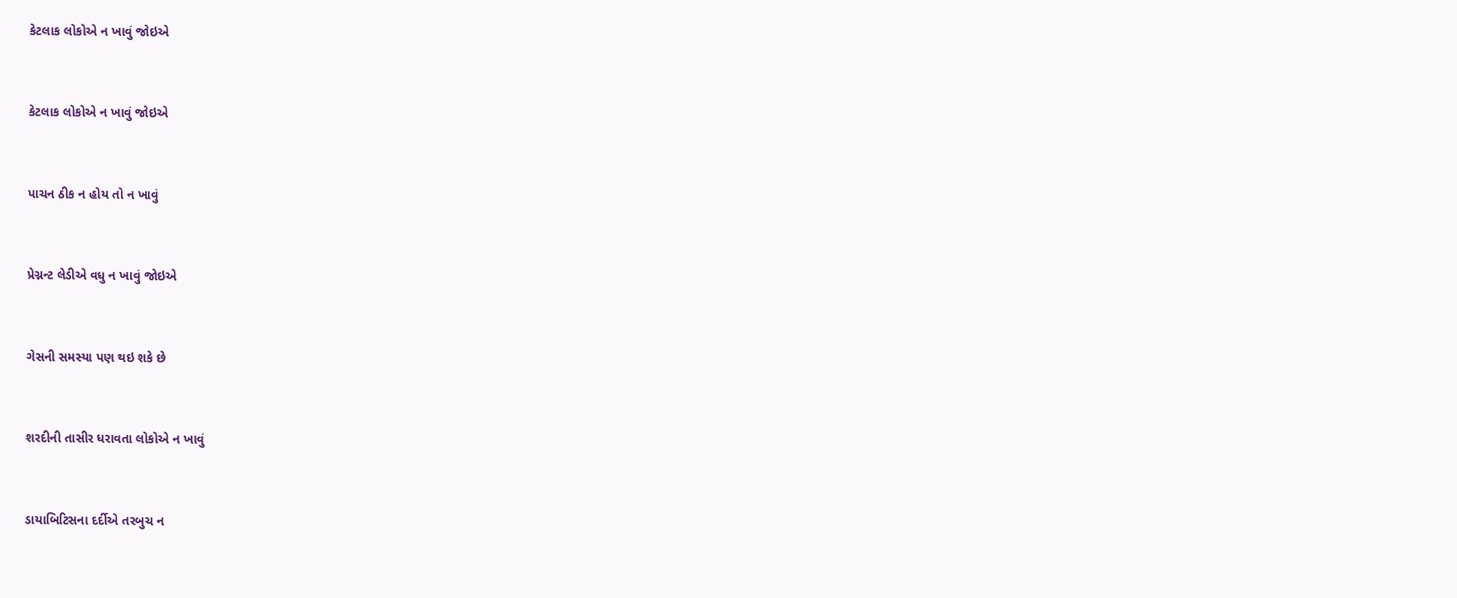કેટલાક લોકોએ ન ખાવું જોઇએ



કેટલાક લોકોએ ન ખાવું જોઇએ



પાચન ઠીક ન હોય તો ન ખાવું



પ્રેગ્નન્ટ લેડીએ વધુ ન ખાવું જોઇએ



ગેસની સમસ્યા પણ થઇ શકે છે



શરદીની તાસીર ધરાવતા લોકોએ ન ખાવું



ડાયાબિટિસના દર્દીએ તરબુચ ન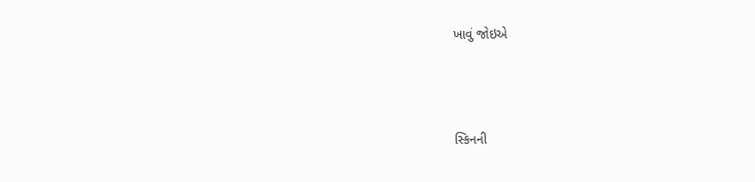ખાવું જોઇએ



સ્કિનની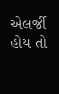એલર્જી હોય તો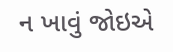ન ખાવું જોઇએ